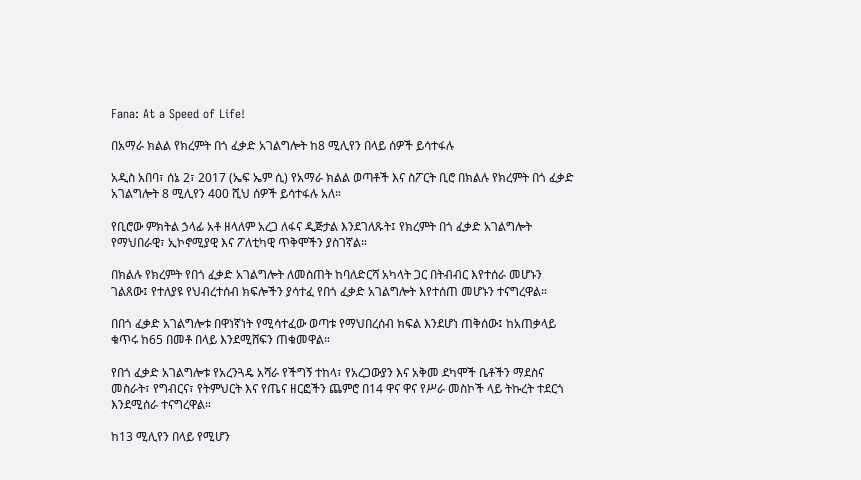Fana: At a Speed of Life!

በአማራ ክልል የክረምት በጎ ፈቃድ አገልግሎት ከ8 ሚሊየን በላይ ሰዎች ይሳተፋሉ

አዲስ አበባ፣ ሰኔ 2፣ 2017 (ኤፍ ኤም ሲ) የአማራ ክልል ወጣቶች እና ስፖርት ቢሮ በክልሉ የክረምት በጎ ፈቃድ አገልግሎት 8 ሚሊየን 400 ሺህ ሰዎች ይሳተፋሉ አለ።

የቢሮው ምክትል ኃላፊ አቶ ዘላለም አረጋ ለፋና ዲጅታል እንደገለጹት፤ የክረምት በጎ ፈቃድ አገልግሎት የማህበራዊ፣ ኢኮኖሚያዊ እና ፖለቲካዊ ጥቅሞችን ያስገኛል።

በክልሉ የክረምት የበጎ ፈቃድ አገልግሎት ለመስጠት ከባለድርሻ አካላት ጋር በትብብር እየተሰራ መሆኑን ገልጸው፤ የተለያዩ የህብረተሰብ ክፍሎችን ያሳተፈ የበጎ ፈቃድ አገልግሎት እየተሰጠ መሆኑን ተናግረዋል።

በበጎ ፈቃድ አገልግሎቱ በዋነኛነት የሚሳተፈው ወጣቱ የማህበረሰብ ክፍል እንደሆነ ጠቅሰው፤ ከአጠቃላይ ቁጥሩ ከ65 በመቶ በላይ እንደሚሸፍን ጠቁመዋል።

የበጎ ፈቃድ አገልግሎቱ የአረንጓዴ አሻራ የችግኝ ተከላ፣ የአረጋውያን እና አቅመ ደካሞች ቤቶችን ማደስና መስራት፣ የግብርና፣ የትምህርት እና የጤና ዘርፎችን ጨምሮ በ14 ዋና ዋና የሥራ መስኮች ላይ ትኩረት ተደርጎ እንደሚሰራ ተናግረዋል።

ከ13 ሚሊየን በላይ የሚሆን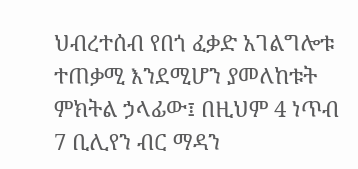ህብረተሰብ የበጎ ፈቃድ አገልግሎቱ ተጠቃሚ እንደሚሆን ያመለከቱት ምክትል ኃላፊው፤ በዚህም 4 ነጥብ 7 ቢሊየን ብር ማዳን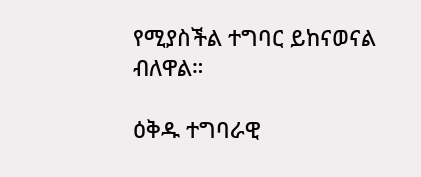የሚያስችል ተግባር ይከናወናል ብለዋል።

ዕቅዱ ተግባራዊ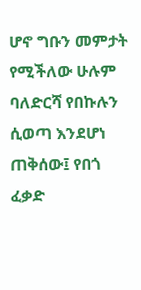ሆኖ ግቡን መምታት የሚችለው ሁሉም ባለድርሻ የበኩሉን ሲወጣ እንደሆነ ጠቅሰው፤ የበጎ ፈቃድ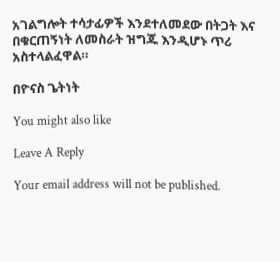አገልግሎት ተሳታፊዎች እንደተለመደው በትጋት እና በቁርጠኝነት ለመስራት ዝግጁ እንዲሆኑ ጥሪ አስተላልፈዋል።

በዮናስ ጌትነት

You might also like

Leave A Reply

Your email address will not be published.